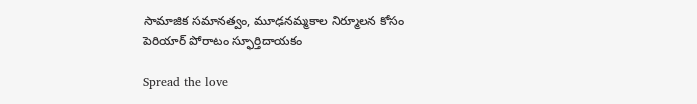సామాజిక సమానత్వం, మూఢనమ్మకాల నిర్మూలన కోసం పెరియార్ పోరాటం స్ఫూర్తిదాయకం

Spread the love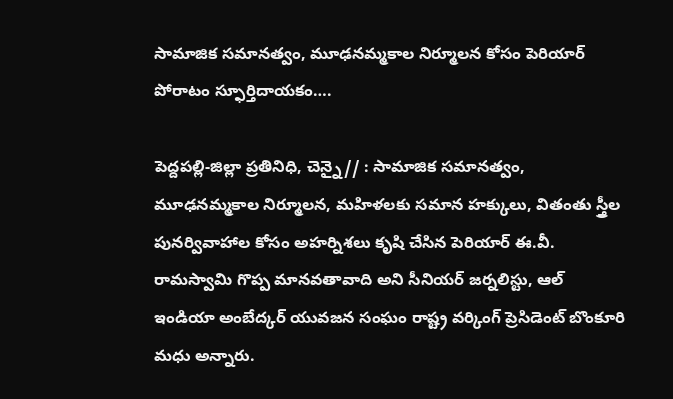సామాజిక సమానత్వం, మూఢనమ్మకాల నిర్మూలన కోసం పెరియార్ పోరాటం స్ఫూర్తిదాయకం….

పెద్దపల్లి-జిల్లా ప్రతినిధి, చెన్నై// : సామాజిక సమానత్వం, మూఢనమ్మకాల నిర్మూలన, మహిళలకు సమాన హక్కులు, వితంతు స్త్రీల పునర్వివాహాల కోసం అహర్నిశలు కృషి చేసిన పెరియార్ ఈ.వీ. రామస్వామి గొప్ప మానవతావాది అని సీనియర్ జర్నలిస్టు, ఆల్ ఇండియా అంబేద్కర్ యువజన సంఘం రాష్ట్ర వర్కింగ్ ప్రెసిడెంట్ బొంకూరి మధు అన్నారు.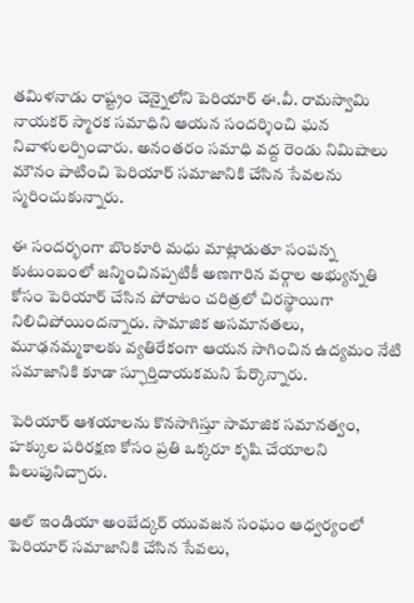తమిళనాడు రాష్ట్రం చెన్నైలోని పెరియార్ ఈ.వీ. రామస్వామి నాయకర్ స్మారక సమాధిని ఆయన సందర్శించి ఘన నివాళులర్పించారు. అనంతరం సమాధి వద్ద రెండు నిమిషాలు మౌనం పాటించి పెరియార్ సమాజానికి చేసిన సేవలను స్మరించుకున్నారు.

ఈ సందర్భంగా బొంకూరి మధు మాట్లాడుతూ సంపన్న కుటుంబంలో జన్మించినప్పటికీ అణగారిన వర్గాల అభ్యున్నతి కోసం పెరియార్ చేసిన పోరాటం చరిత్రలో చిరస్థాయిగా నిలిచిపోయిందన్నారు. సామాజిక అసమానతలు, మూఢనమ్మకాలకు వ్యతిరేకంగా ఆయన సాగించిన ఉద్యమం నేటి సమాజానికి కూడా స్ఫూర్తిదాయకమని పేర్కొన్నారు.

పెరియార్ ఆశయాలను కొనసాగిస్తూ సామాజిక సమానత్వం, హక్కుల పరిరక్షణ కోసం ప్రతి ఒక్కరూ కృషి చేయాలని పిలుపునిచ్చారు.

ఆల్ ఇండియా అంబేద్కర్ యువజన సంఘం ఆధ్వర్యంలో పెరియార్ సమాజానికి చేసిన సేవలు,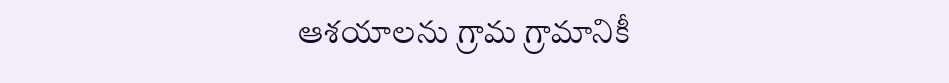ఆశయాలను గ్రామ గ్రామానికీ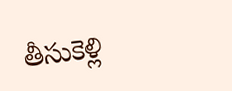తీసుకెళ్లి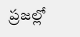ప్రజల్లో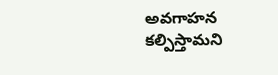అవగాహన కల్పిస్తామని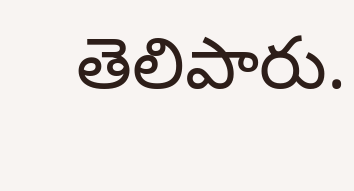తెలిపారు.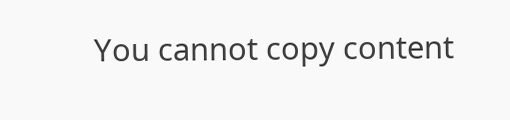You cannot copy content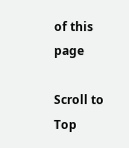of this page

Scroll to Top